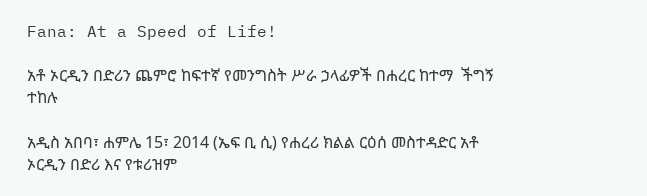Fana: At a Speed of Life!

አቶ ኦርዲን በድሪን ጨምሮ ከፍተኛ የመንግስት ሥራ ኃላፊዎች በሐረር ከተማ  ችግኝ ተከሉ

አዲስ አበባ፣ ሐምሌ 15፣ 2014 (ኤፍ ቢ ሲ) የሐረሪ ክልል ርዕሰ መስተዳድር አቶ ኦርዲን በድሪ እና የቱሪዝም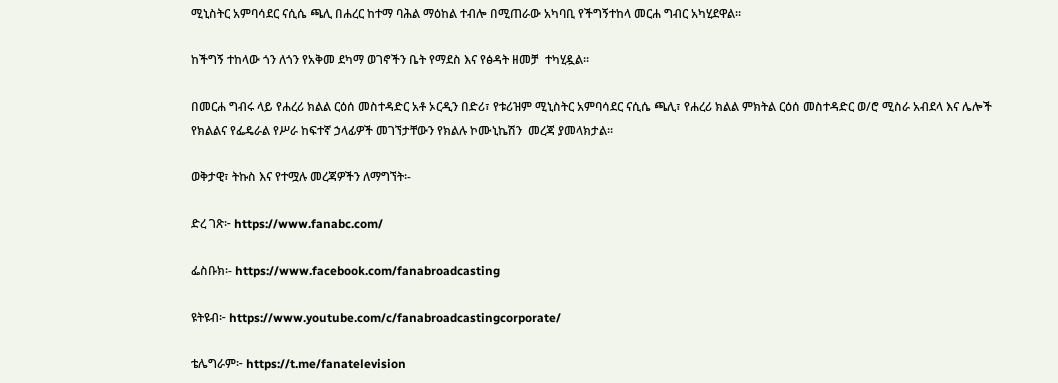ሚኒስትር አምባሳደር ናሲሴ ጫሊ በሐረር ከተማ ባሕል ማዕከል ተብሎ በሚጠራው አካባቢ የችግኝተከላ መርሐ ግብር አካሂደዋል፡፡

ከችግኝ ተከላው ጎን ለጎን የአቅመ ደካማ ወገኖችን ቤት የማደስ እና የፅዳት ዘመቻ  ተካሂዷል፡፡

በመርሐ ግብሩ ላይ የሐረሪ ክልል ርዕሰ መስተዳድር አቶ ኦርዲን በድሪ፣ የቱሪዝም ሚኒስትር አምባሳደር ናሲሴ ጫሊ፣ የሐረሪ ክልል ምክትል ርዕሰ መስተዳድር ወ/ሮ ሚስራ አብደላ እና ሌሎች የክልልና የፌዴራል የሥራ ከፍተኛ ኃላፊዎች መገኘታቸውን የክልሉ ኮሙኒኬሽን  መረጃ ያመላክታል፡፡

ወቅታዊ፣ ትኩስ እና የተሟሉ መረጃዎችን ለማግኘት፡-

ድረ ገጽ፦ https://www.fanabc.com/

ፌስቡክ፡- https://www.facebook.com/fanabroadcasting

ዩትዩብ፦ https://www.youtube.com/c/fanabroadcastingcorporate/

ቴሌግራም፦ https://t.me/fanatelevision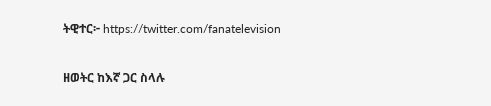ትዊተር፦ https://twitter.com/fanatelevision

ዘወትር ከእኛ ጋር ስላሉ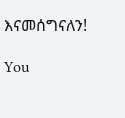እናመሰግናለን!

You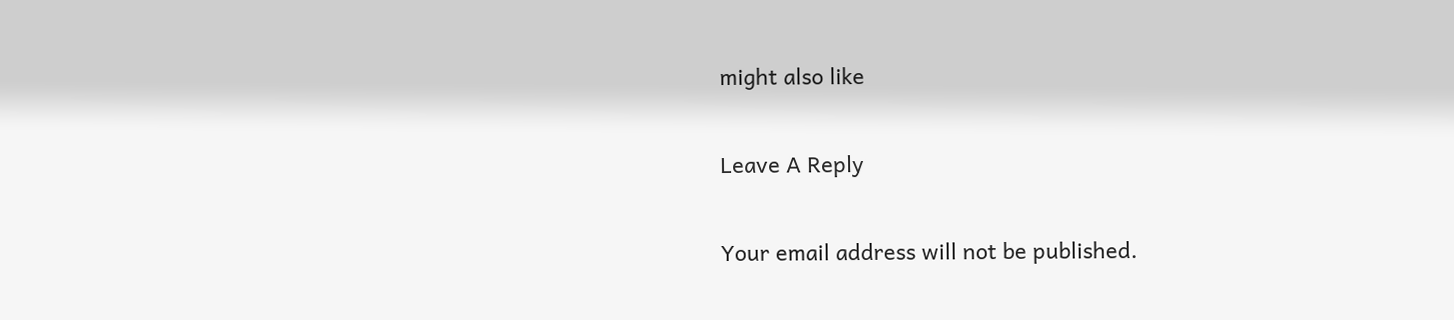might also like

Leave A Reply

Your email address will not be published.